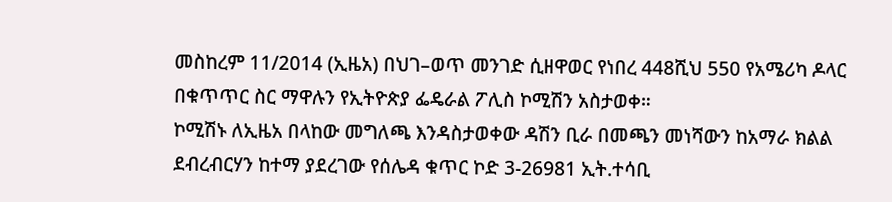መስከረም 11/2014 (ኢዜአ) በህገ–ወጥ መንገድ ሲዘዋወር የነበረ 448ሺህ 550 የአሜሪካ ዶላር በቁጥጥር ስር ማዋሉን የኢትዮጵያ ፌዴራል ፖሊስ ኮሚሽን አስታወቀ።
ኮሚሽኑ ለኢዜአ በላከው መግለጫ እንዳስታወቀው ዳሽን ቢራ በመጫን መነሻውን ከአማራ ክልል ደብረብርሃን ከተማ ያደረገው የሰሌዳ ቁጥር ኮድ 3-26981 ኢት.ተሳቢ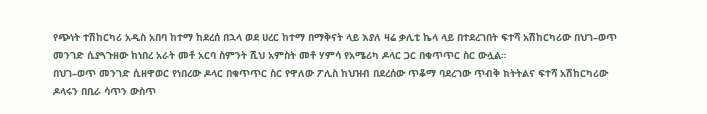የጭነት ተሽከርካሪ አዲስ አበባ ከተማ ከደረሰ በኋላ ወደ ሀረር ከተማ በማቅናት ላይ እያለ ዛሬ ቃሊቲ ኬላ ላይ በተደረገበት ፍተሻ አሽከርካሪው በህገ–ወጥ መንገድ ሲያጓጉዘው ከነበረ አራት መቶ አርባ ስምንት ሺህ አምስት መቶ ሃምሳ የአሜሪካ ዶላር ጋር በቁጥጥር ስር ውሏል።
በህገ–ወጥ መንገድ ሲዘዋወር የነበረው ዶላር በቁጥጥር ስር የዋለው ፖሊስ ከህዝብ በደረሰው ጥቆማ ባደረገው ጥብቅ ክትትልና ፍተሻ አሽከርካሪው ዶላሩን በቢራ ሳጥን ውስጥ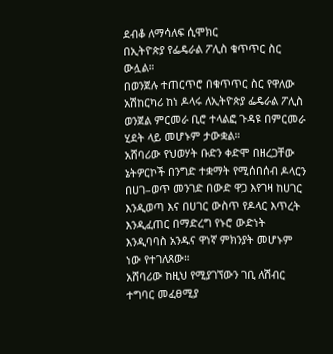ደብቆ ለማሳለፍ ሲሞክር
በኢትዮጵያ የፌዴራል ፖሊስ ቁጥጥር ስር ውሏል።
በወንጀሉ ተጠርጥሮ በቁጥጥር ስር የዋለው አሽከርካሪ ከነ ዶላሩ ለኢትዮጵያ ፌዴራል ፖሊስ ወንጀል ምርመራ ቢሮ ተላልፎ ጉዳዩ በምርመራ ሂደት ላይ መሆኑም ታውቋል።
አሸባሪው የህወሃት ቡድን ቀድሞ በዘረጋቸው ኔትዎርኮች በንግድ ተቋማት የሚሰበሰብ ዶላርን በሀገ–ወጥ መንገድ በውድ ዋጋ እየገዛ ከሀገር እንዲወጣ እና በሀገር ውስጥ የዶላር እጥረት እንዲፈጠር በማድረግ የኑሮ ውድነት እንዲባባስ አንዱና ዋነኛ ምክንያት መሆኑም ነው የተገለጸው።
አሸባሪው ከዚህ የሚያገኘውን ገቢ ለሽብር ተግባር መፈፀሚያ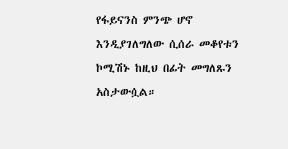የፋይናንስ ምንጭ ሆኖ እንዲያገለግለው ሲሰራ መቆየቱን ኮሚሽኑ ከዚህ በፊት መግለጹን አስታውሷል።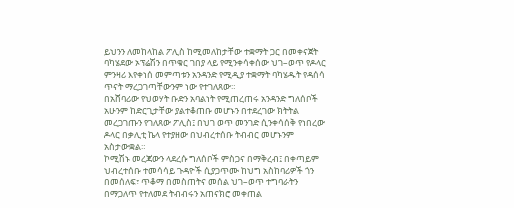ይህንን ለመከላከል ፖሊስ ከሚመለከታቸው ተቋማት ጋር በመቀናጀት ባካሄደው ኦፕሬሽን በጥቁር ገበያ ላይ የሚንቀሳቀሰው ህገ–ወጥ የዶላር ምንዛሪ እየቀነሰ መምጣቱን አንዳንድ የሚዲያ ተቋማት ባካሄዱት የዳሰሳ ጥናት ማረጋገጣቸውንም ነው የተገለጸው።
በአሸባሪው የህወሃት ቡድን አባልነት የሚጠረጠሩ አንዳንድ ግለሰቦች አሁንም ከድርጊታቸው ያልተቆጠቡ መሆኑን በተደረገው ክትትል መረጋገጡን የገለጸው ፖሊስ፤ በህገ ወጥ መንገድ ሲንቀሳሰቅ የነበረው ዶላር በቃሊቲ ኬላ የተያዘው በህብረተሰቡ ትብብር መሆኑንም አስታውቋል።
ኮሚሽኑ መረጃውን ላደረሱ ግለሰቦች ምስጋና በማቅረብ፤ በቀጣይም ህብረተሰቡ ተመሳሳይ ጉዳዮች ሲያጋጥሙ ከህግ አስከባሪዎች ጎን በመሰለፍ፣ ጥቆማ በመስጠትና መሰል ህገ–ወጥ ተግባራትን በማጋለጥ የተለመደ ትብብሩን አጠናክሮ መቀጠል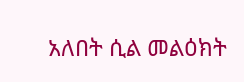አለበት ሲል መልዕክት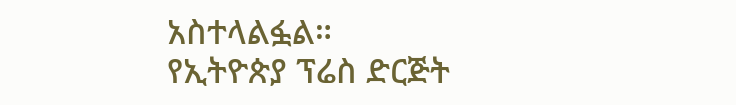አስተላልፏል።
የኢትዮጵያ ፕሬስ ድርጅት